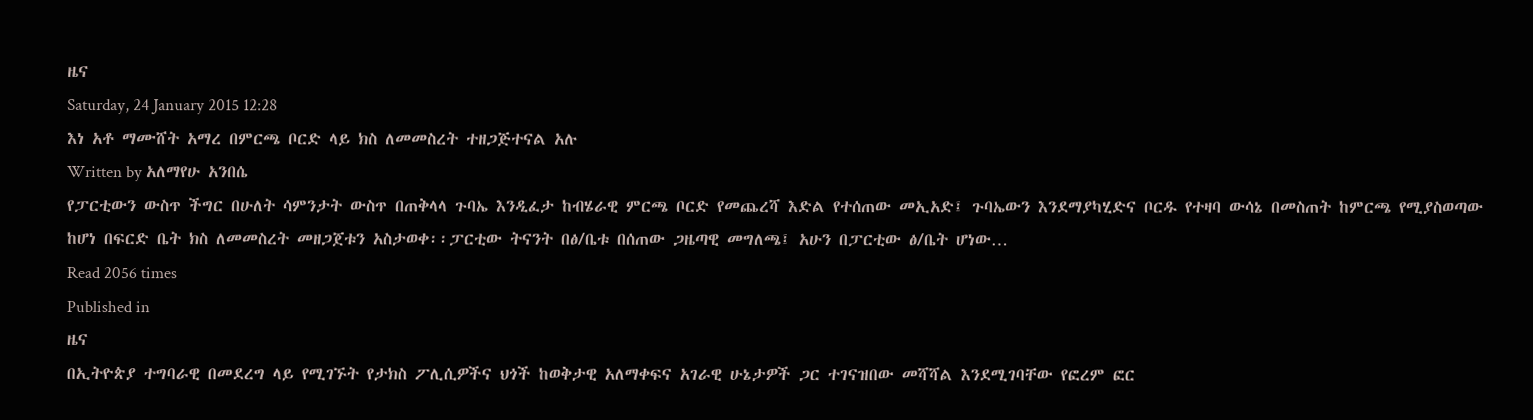ዜና
Saturday, 24 January 2015 12:28
እነ አቶ ማሙሸት አማረ በምርጫ ቦርድ ላይ ክስ ለመመስረት ተዘጋጅተናል አሉ
Written by አለማየሁ አንበሴ
የፓርቲውን ውስጥ ችግር በሁለት ሳምንታት ውስጥ በጠቅላላ ጉባኤ እንዲፈታ ከብሄራዊ ምርጫ ቦርድ የመጨረሻ እድል የተሰጠው መኢአድ፤ ጉባኤውን እንደማያካሂድና ቦርዱ የተዛባ ውሳኔ በመስጠት ከምርጫ የሚያስወጣው ከሆነ በፍርድ ቤት ክስ ለመመስረት መዘጋጀቱን አስታወቀ፡፡ፓርቲው ትናንት በፅ/ቤቱ በሰጠው ጋዜጣዊ መግለጫ፤ አሁን በፓርቲው ፅ/ቤት ሆነው…
Read 2056 times
Published in
ዜና
በኢትዮጵያ ተግባራዊ በመደረግ ላይ የሚገኙት የታክስ ፖሊሲዎችና ህጎች ከወቅታዊ አለማቀፍና አገራዊ ሁኔታዎች ጋር ተገናዝበው መሻሻል እንደሚገባቸው የፎረም ፎር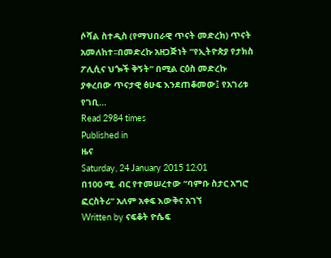ሶሻል ስተዲስ (የማህበራዊ ጥናት መድረክ) ጥናት አመለከተ፡፡በመድረኩ አዘጋጅነት “የኢትዮጵያ የታክስ ፖሊሲና ህጐች ቅኝት” በሚል ርዕስ መድረኩ ያቀረበው ጥናታዊ ፅሁፍ እንደጠቆመው፤ የአገሪቱ የገቢ…
Read 2984 times
Published in
ዜና
Saturday, 24 January 2015 12:01
በ100 ሚ. ብር የተመሠረተው “ባምቡ ስታር አግሮ ፎርስትሪ” አለም አቀፍ እውቅና አገኘ
Written by ናፍቆት ዮሴፍ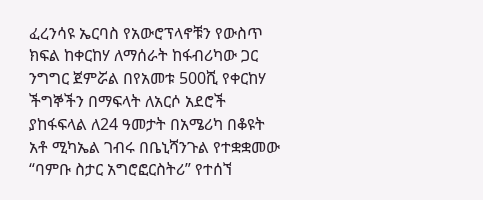ፈረንሳዩ ኤርባስ የአውሮፕላኖቹን የውስጥ ክፍል ከቀርከሃ ለማሰራት ከፋብሪካው ጋር ንግግር ጀምሯል በየአመቱ 500ሺ የቀርከሃ ችግኞችን በማፍላት ለአርሶ አደሮች ያከፋፍላል ለ24 ዓመታት በአሜሪካ በቆዩት አቶ ሚካኤል ገብሩ በቤኒሻንጉል የተቋቋመው “ባምቡ ስታር አግሮፎርስትሪ” የተሰኘ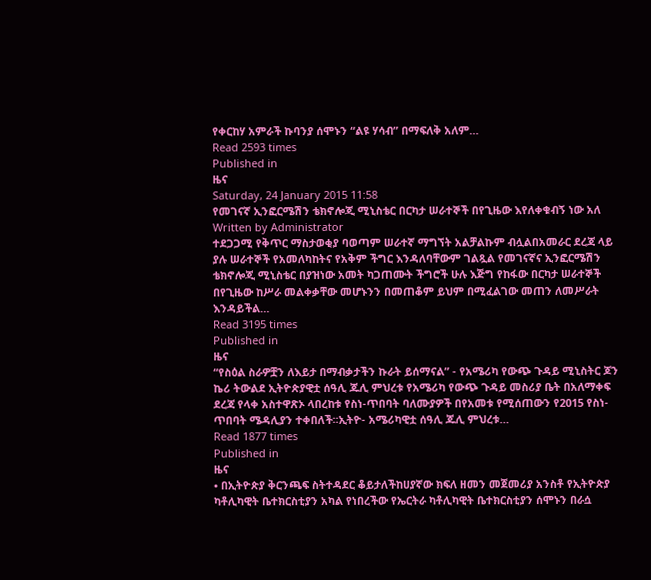የቀርከሃ አምራች ኩባንያ ሰሞኑን “ልዩ ሃሳብ” በማፍለቅ አለም…
Read 2593 times
Published in
ዜና
Saturday, 24 January 2015 11:58
የመገናኛ ኢንፎርሜሽን ቴክኖሎጂ ሚኒስቴር በርካታ ሠራተኞች በየጊዜው እየለቀቁብኝ ነው አለ
Written by Administrator
ተደጋጋሚ የቅጥር ማስታወቂያ ባወጣም ሠራተኛ ማግኘት አልቻልኩም ብሏልበአመራር ደረጃ ላይ ያሉ ሠራተኞች የአመለካከትና የአቅም ችግር እንዳለባቸውም ገልጿል የመገናኛና ኢንፎርሜሽን ቴክኖሎጂ ሚኒስቴር በያዝነው አመት ካጋጠሙት ችግሮች ሁሉ እጅግ የከፋው በርካታ ሠራተኞች በየጊዜው ከሥራ መልቀቃቸው መሆኑንን በመጠቆም ይህም በሚፈልገው መጠን ለመሥራት እንዳይችል…
Read 3195 times
Published in
ዜና
“የስዕል ስራዎቿን ለእይታ በማብቃታችን ኩራት ይሰማናል” - የአሜሪካ የውጭ ጉዳይ ሚኒስትር ጆን ኬሪ ትውልደ ኢትዮጵያዊቷ ሰዓሊ ጁሊ ምህረቱ የአሜሪካ የውጭ ጉዳይ መስሪያ ቤት በአለማቀፍ ደረጃ የላቀ አስተዋጽኦ ላበረከቱ የስነ-ጥበባት ባለሙያዎች በየአመቱ የሚሰጠውን የ2015 የስነ-ጥበባት ሜዳሊያን ተቀበለች፡፡ኢትዮ- አሜሪካዊቷ ሰዓሊ ጁሊ ምህረቱ…
Read 1877 times
Published in
ዜና
• በኢትዮጵያ ቅርንጫፍ ስትተዳደር ቆይታለችከሀያኛው ክፍለ ዘመን መጀመሪያ አንስቶ የኢትዮጵያ ካቶሊካዊት ቤተክርስቲያን አካል የነበረችው የኤርትራ ካቶሊካዊት ቤተክርስቲያን ሰሞኑን በራሷ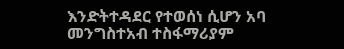እንድትተዳደር የተወሰነ ሲሆን አባ መንግስተአብ ተስፋማሪያም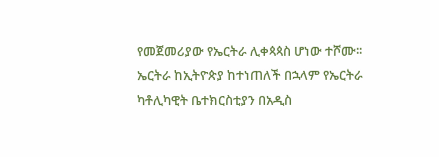የመጀመሪያው የኤርትራ ሊቀጳጳስ ሆነው ተሾሙ፡፡ ኤርትራ ከኢትዮጵያ ከተነጠለች በኋላም የኤርትራ ካቶሊካዊት ቤተክርስቲያን በአዲስ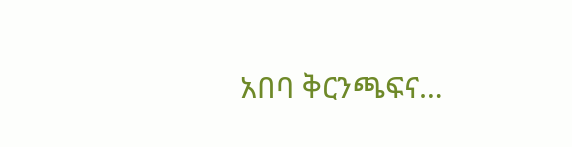አበባ ቅርንጫፍና…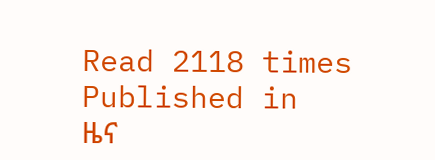Read 2118 times
Published in
ዜና